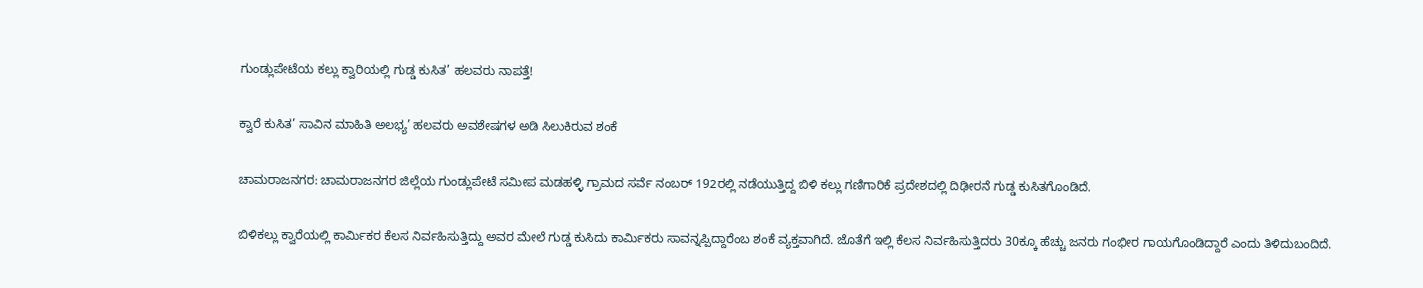ಗುಂಡ್ಲುಪೇಟೆಯ ಕಲ್ಲು ಕ್ವಾರಿಯಲ್ಲಿ ಗುಡ್ಡ ಕುಸಿತ’ ಹಲವರು ನಾಪತ್ತೆ!

ಕ್ವಾರೆ ಕುಸಿತ’ ಸಾವಿನ ಮಾಹಿತಿ ಅಲಭ್ಯ’ ಹಲವರು ಅವಶೇಷಗಳ ಅಡಿ ಸಿಲುಕಿರುವ ಶಂಕೆ

ಚಾಮರಾಜನಗರ: ಚಾಮರಾಜನಗರ ಜಿಲ್ಲೆಯ ಗುಂಡ್ಲುಪೇಟೆ ಸಮೀಪ ಮಡಹಳ್ಳಿ ಗ್ರಾಮದ ಸರ್ವೆ ನಂಬರ್ 192ರಲ್ಲಿ ನಡೆಯುತ್ತಿದ್ದ ಬಿಳಿ ಕಲ್ಲು ಗಣಿಗಾರಿಕೆ ಪ್ರದೇಶದಲ್ಲಿ ದಿಢೀರನೆ ಗುಡ್ಡ ಕುಸಿತಗೊಂಡಿದೆ.

ಬಿಳಿಕಲ್ಲು ಕ್ವಾರೆಯಲ್ಲಿ ಕಾರ್ಮಿಕರ ಕೆಲಸ ನಿರ್ವಹಿಸುತ್ತಿದ್ದು ಅವರ ಮೇಲೆ ಗುಡ್ಡ ಕುಸಿದು ಕಾರ್ಮಿಕರು ಸಾವನ್ನಪ್ಪಿದ್ದಾರೆಂಬ ಶಂಕೆ ವ್ಯಕ್ತವಾಗಿದೆ. ಜೊತೆಗೆ ಇಲ್ಲಿ ಕೆಲಸ ನಿರ್ವಹಿಸುತ್ತಿದರು 30ಕ್ಕೂ ಹೆಚ್ಚು ಜನರು ಗಂಭೀರ ಗಾಯಗೊಂಡಿದ್ದಾರೆ ಎಂದು ತಿಳಿದುಬಂದಿದೆ‌.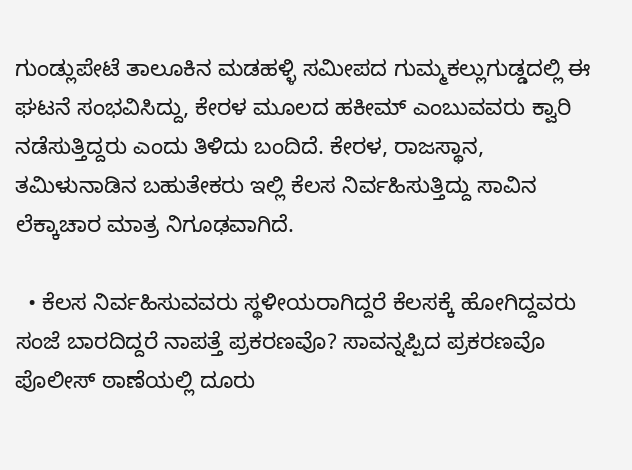ಗುಂಡ್ಲುಪೇಟೆ ತಾಲೂಕಿನ ಮಡಹಳ್ಳಿ ಸಮೀಪದ ಗುಮ್ಮಕಲ್ಲುಗುಡ್ಡದಲ್ಲಿ ಈ ಘಟನೆ ಸಂಭವಿಸಿದ್ದು, ಕೇರಳ ಮೂಲದ ಹಕೀಮ್ ಎಂಬುವವರು ಕ್ವಾರಿ ನಡೆಸುತ್ತಿದ್ದರು ಎಂದು ತಿಳಿದು ಬಂದಿದೆ. ಕೇರಳ, ರಾಜಸ್ಥಾನ, ತಮಿಳುನಾಡಿನ ಬಹುತೇಕರು ಇಲ್ಲಿ ಕೆಲಸ ನಿರ್ವಹಿಸುತ್ತಿದ್ದು ಸಾವಿನ ಲೆಕ್ಕಾಚಾರ ಮಾತ್ರ ನಿಗೂಢವಾಗಿದೆ.

  • ಕೆಲಸ ನಿರ್ವಹಿಸುವವರು ಸ್ಥಳೀಯರಾಗಿದ್ದರೆ ಕೆಲಸಕ್ಕೆ ಹೋಗಿದ್ದವರು ಸಂಜೆ ಬಾರದಿದ್ದರೆ ನಾಪತ್ತೆ ಪ್ರಕರಣವೊ? ಸಾವನ್ನಪ್ಪಿದ ಪ್ರಕರಣವೊ ಪೊಲೀಸ್ ಠಾಣೆಯಲ್ಲಿ ದೂರು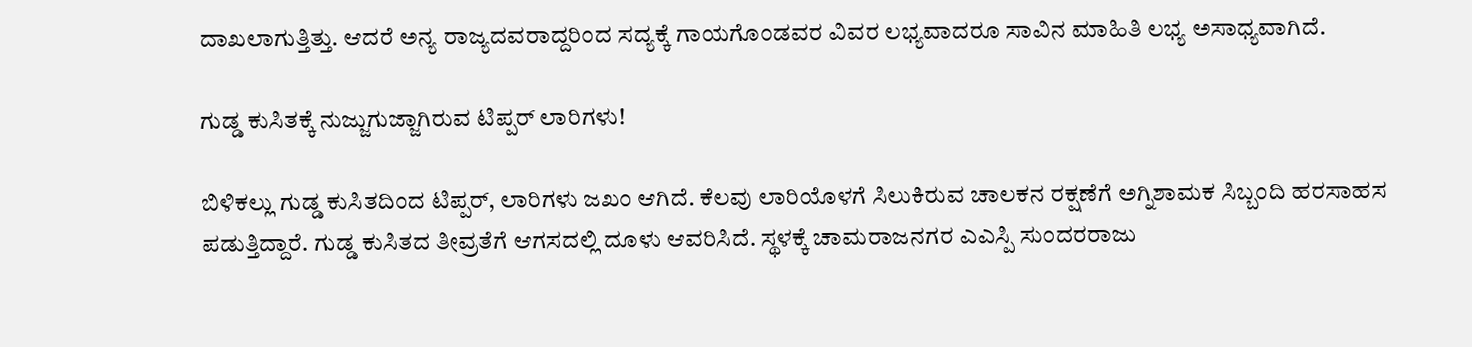ದಾಖಲಾಗುತ್ತಿತ್ತು. ಆದರೆ ಅನ್ಯ ರಾಜ್ಯದವರಾದ್ದರಿಂದ ಸದ್ಯಕ್ಕೆ ಗಾಯಗೊಂಡವರ ವಿವರ ಲಭ್ಯವಾದರೂ ಸಾವಿನ ಮಾಹಿತಿ ಲಭ್ಯ ಅಸಾಧ್ಯವಾಗಿದೆ.

ಗುಡ್ಡ ಕುಸಿತಕ್ಕೆ ನುಜ್ಜುಗುಜ್ಜಾಗಿರುವ ಟಿಪ್ಪರ್ ಲಾರಿಗಳು!

ಬಿಳಿಕಲ್ಲು ಗುಡ್ಡ ಕುಸಿತದಿಂದ ಟಿಪ್ಪರ್, ಲಾರಿಗಳು ಜಖಂ ಆಗಿದೆ‌. ಕೆಲವು ಲಾರಿಯೊಳಗೆ ಸಿಲುಕಿರುವ ಚಾಲಕನ ರಕ್ಷಣೆಗೆ ಅಗ್ನಿಶಾಮಕ ಸಿಬ್ಬಂದಿ ಹರಸಾಹಸ ಪಡುತ್ತಿದ್ದಾರೆ. ಗುಡ್ಡ ಕುಸಿತದ ತೀವ್ರತೆಗೆ ಆಗಸದಲ್ಲಿ ದೂಳು ಆವರಿಸಿದೆ. ಸ್ಥಳಕ್ಕೆ ಚಾಮರಾಜನಗರ ಎಎಸ್ಪಿ ಸುಂದರರಾಜು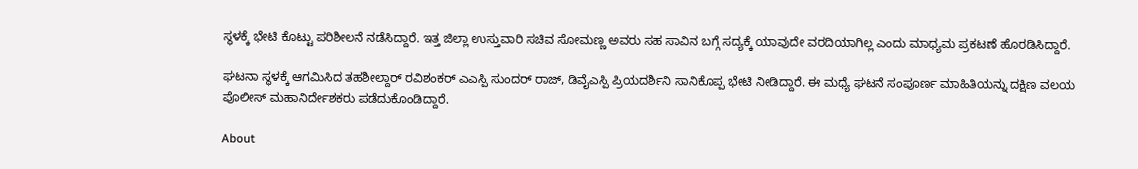ಸ್ಥಳಕ್ಕೆ ಭೇಟಿ ಕೊಟ್ಟು ಪರಿಶೀಲನೆ ನಡೆಸಿದ್ದಾರೆ. ಇತ್ತ ಜಿಲ್ಲಾ ಉಸ್ತುವಾರಿ ಸಚಿವ ಸೋಮಣ್ಣ ಅವರು ಸಹ ಸಾವಿನ ಬಗ್ಗೆ ಸದ್ಯಕ್ಕೆ ಯಾವುದೇ ವರದಿಯಾಗಿಲ್ಲ ಎಂದು ಮಾಧ್ಯಮ ಪ್ರಕಟಣೆ ಹೊರಡಿಸಿದ್ದಾರೆ.

ಘಟನಾ ಸ್ಥಳಕ್ಕೆ ಆಗಮಿಸಿದ ತಹಶೀಲ್ದಾರ್ ರವಿಶಂಕರ್ ಎಎಸ್ಪಿ ಸುಂದರ್ ರಾಜ್, ಡಿವೈಎಸ್ಪಿ ಪ್ರಿಯದರ್ಶಿನಿ ಸಾನಿಕೊಪ್ಪ ಭೇಟಿ ನೀಡಿದ್ದಾರೆ. ಈ ಮಧ್ಯೆ ಘಟನೆ ಸಂಪೂರ್ಣ ಮಾಹಿತಿಯನ್ನು ದಕ್ಷಿಣ ವಲಯ ಪೊಲೀಸ್ ಮಹಾನಿರ್ದೇಶಕರು ಪಡೆದುಕೊಂಡಿದ್ದಾರೆ.

About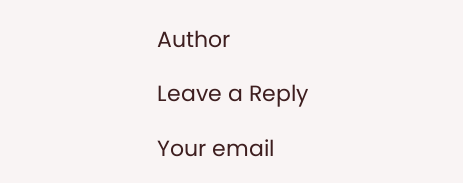Author

Leave a Reply

Your email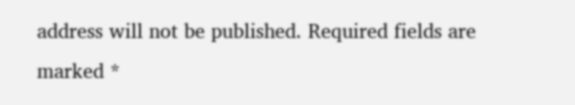address will not be published. Required fields are marked *